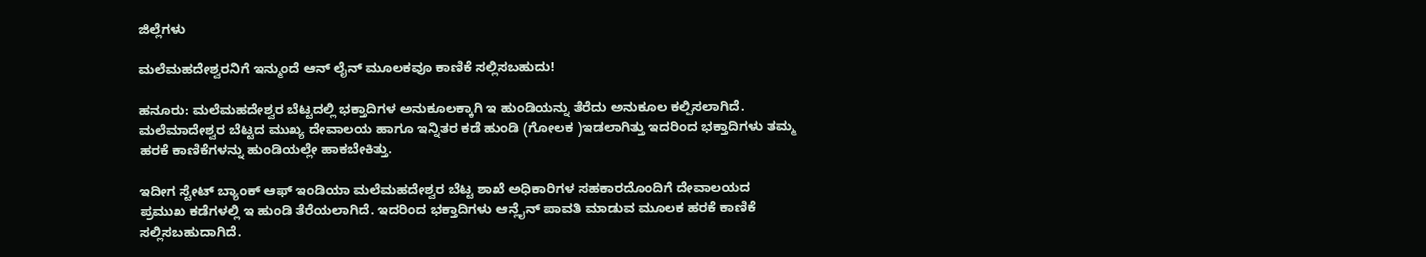ಜಿಲ್ಲೆಗಳು

ಮಲೆಮಹದೇಶ್ವರನಿಗೆ ಇನ್ಮುಂದೆ ಆನ್ ಲೈನ್ ಮೂಲಕವೂ ಕಾಣಿಕೆ ಸಲ್ಲಿಸಬಹುದು!

ಹನೂರು: ಮಲೆಮಹದೇಶ್ವರ ಬೆಟ್ಟದಲ್ಲಿ ಭಕ್ತಾದಿಗಳ ಅನುಕೂಲಕ್ಕಾಗಿ ಇ ಹುಂಡಿಯನ್ನು ತೆರೆದು ಅನುಕೂಲ ಕಲ್ಪಿಸಲಾಗಿದೆ.  ಮಲೆಮಾದೇಶ್ವರ ಬೆಟ್ಟದ ಮುಖ್ಯ ದೇವಾಲಯ ಹಾಗೂ ಇನ್ನಿತರ ಕಡೆ ಹುಂಡಿ (ಗೋಲಕ )ಇಡಲಾಗಿತ್ತು ಇದರಿಂದ ಭಕ್ತಾದಿಗಳು ತಮ್ಮ ಹರಕೆ ಕಾಣಿಕೆಗಳನ್ನು ಹುಂಡಿಯಲ್ಲೇ ಹಾಕಬೇಕಿತ್ತು.

ಇದೀಗ ಸ್ಟೇಟ್ ಬ್ಯಾಂಕ್ ಆಫ್ ಇಂಡಿಯಾ ಮಲೆಮಹದೇಶ್ವರ ಬೆಟ್ಟ ಶಾಖೆ ಅಧಿಕಾರಿಗಳ ಸಹಕಾರದೊಂದಿಗೆ ದೇವಾಲಯದ ಪ್ರಮುಖ ಕಡೆಗಳಲ್ಲಿ ಇ ಹುಂಡಿ ತೆರೆಯಲಾಗಿದೆ. ಇದರಿಂದ ಭಕ್ತಾದಿಗಳು ಆನ್ಲೈನ್ ಪಾವತಿ ಮಾಡುವ ಮೂಲಕ ಹರಕೆ ಕಾಣಿಕೆ ಸಲ್ಲಿಸಬಹುದಾಗಿದೆ.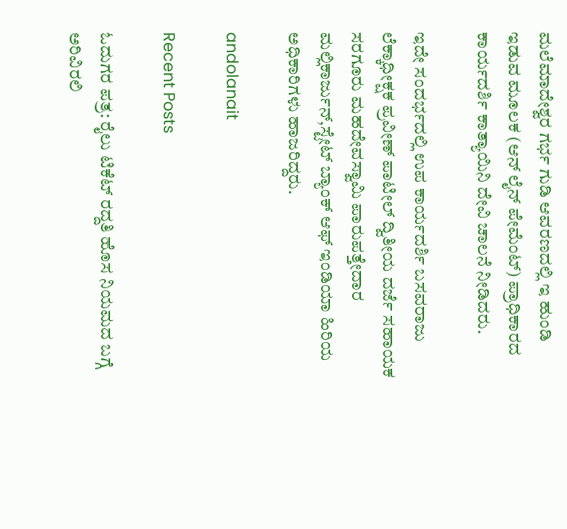ಮಲೆಮಾದೇಶ್ವರ ಗರ್ಭ ಗುಡಿ ಆವರಣದಲ್ಲಿ ಇ ಹುಂಡಿ ಇಡುವ ಮೂಲಕ (ಆನ್ ಲೈನ್ ಪೇಮೆಂಟ್) ಪ್ರಾಧಿಕಾರದ ಕಾರ್ಯದರ್ಶಿ ಕಾತ್ಯಾಯಿನಿ ದೇವಿ ಚಾಲನೆ ನೀಡಿದರು.

ಇದೇ ಸಂದರ್ಭದಲ್ಲಿ ಉಪ ಕಾರ್ಯದರ್ಶಿ ಬಸವರಾಜು ಲೆಕ್ಕಾಧೀಕ್ಷಕ ಪ್ರವೀಣ್ ಪಾಟೀಲ್ ದ್ವಿತೀಯ ದರ್ಜೆ ಸಹಾಯಕ ಸರಗೂರು ಮಹದೇವಸ್ವಾಮಿ ಪಾರುಪತ್ತೇದಾರ ಮಲ್ಲಿಕಾರ್ಜುನ್,ಸ್ಟೇಟ್ ಬ್ಯಾಂಕ್ ಆಫ್ ಇಂಡಿಯಾ ಹಿರಿಯ ಅಧಿಕಾರಿಗಳು ಹಾಜರಿದ್ದರು.

andolanait

Recent Posts

ಓದುಗರ ಪತ್ರ: ರೈಲು ಟಿಕೆಟ್ ರದ್ದತಿ ಹೊಸ ನಿಯಮದ ಬಗ್ಗೆ ಅರಿವಿರಲಿ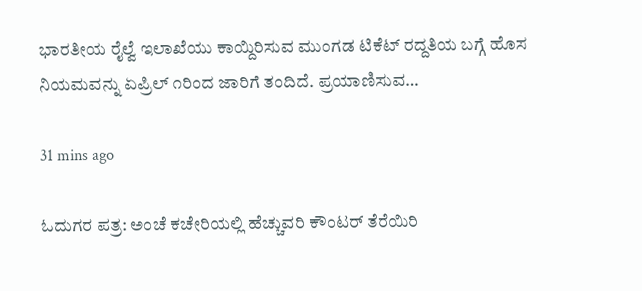ಭಾರತೀಯ ರೈಲ್ವೆ ಇಲಾಖೆಯು ಕಾಯ್ದಿರಿಸುವ ಮುಂಗಡ ಟಿಕೆಟ್ ರದ್ದತಿಯ ಬಗ್ಗೆ ಹೊಸ ನಿಯಮವನ್ನು ಏಪ್ರಿಲ್ ೧ರಿಂದ ಜಾರಿಗೆ ತಂದಿದೆ. ಪ್ರಯಾಣಿಸುವ…

31 mins ago

ಓದುಗರ ಪತ್ರ: ಅಂಚೆ ಕಚೇರಿಯಲ್ಲಿ ಹೆಚ್ಚುವರಿ ಕೌಂಟರ್ ತೆರೆಯಿರಿ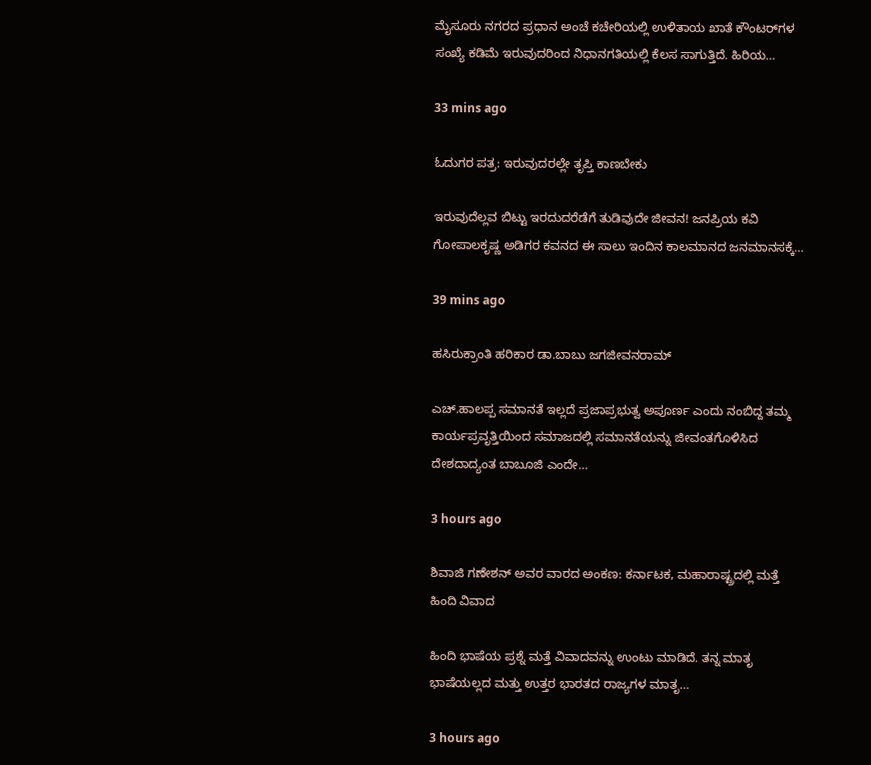ಮೈಸೂರು ನಗರದ ಪ್ರಧಾನ ಅಂಚೆ ಕಚೇರಿಯಲ್ಲಿ ಉಳಿತಾಯ ಖಾತೆ ಕೌಂಟರ್‌ಗಳ ಸಂಖ್ಯೆ ಕಡಿಮೆ ಇರುವುದರಿಂದ ನಿಧಾನಗತಿಯಲ್ಲಿ ಕೆಲಸ ಸಾಗುತ್ತಿದೆ. ಹಿರಿಯ…

33 mins ago

ಓದುಗರ ಪತ್ರ: ಇರುವುದರಲ್ಲೇ ತೃಪ್ತಿ ಕಾಣಬೇಕು

ಇರುವುದೆಲ್ಲವ ಬಿಟ್ಟು ಇರದುದರೆಡೆಗೆ ತುಡಿವುದೇ ಜೀವನ! ಜನಪ್ರಿಯ ಕವಿ ಗೋಪಾಲಕೃಷ್ಣ ಅಡಿಗರ ಕವನದ ಈ ಸಾಲು ಇಂದಿನ ಕಾಲಮಾನದ ಜನಮಾನಸಕ್ಕೆ…

39 mins ago

ಹಸಿರುಕ್ರಾಂತಿ ಹರಿಕಾರ ಡಾ.ಬಾಬು ಜಗಜೀವನರಾಮ್

ಎಚ್.ಹಾಲಪ್ಪ ಸಮಾನತೆ ಇಲ್ಲದೆ ಪ್ರಜಾಪ್ರಭುತ್ವ ಅಪೂರ್ಣ ಎಂದು ನಂಬಿದ್ದ ತಮ್ಮ ಕಾರ್ಯಪ್ರವೃತ್ತಿಯಿಂದ ಸಮಾಜದಲ್ಲಿ ಸಮಾನತೆಯನ್ನು ಜೀವಂತಗೊಳಿಸಿದ ದೇಶದಾದ್ಯಂತ ಬಾಬೂಜಿ ಎಂದೇ…

3 hours ago

ಶಿವಾಜಿ ಗಣೇಶನ್‌ ಅವರ ವಾರದ ಅಂಕಣ: ಕರ್ನಾಟಕ, ಮಹಾರಾಷ್ಟ್ರದಲ್ಲಿ ಮತ್ತೆ ಹಿಂದಿ ವಿವಾದ

ಹಿಂದಿ ಭಾಷೆಯ ಪ್ರಶ್ನೆ ಮತ್ತೆ ವಿವಾದವನ್ನು ಉಂಟು ಮಾಡಿದೆ. ತನ್ನ ಮಾತೃ ಭಾಷೆಯಲ್ಲದ ಮತ್ತು ಉತ್ತರ ಭಾರತದ ರಾಜ್ಯಗಳ ಮಾತೃ…

3 hours ago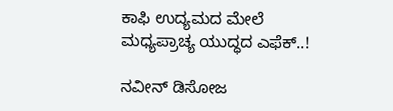ಕಾಫಿ ಉದ್ಯಮದ ಮೇಲೆ ಮಧ್ಯಪ್ರಾಚ್ಯ ಯುದ್ಧದ ಎಫೆಕ್..!

ನವೀನ್ ಡಿಸೋಜ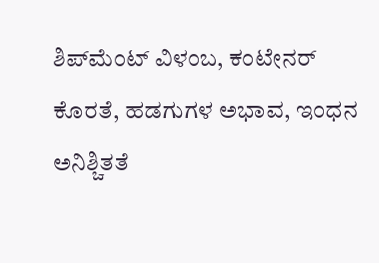ಶಿಪ್‌ಮೆಂಟ್ ವಿಳಂಬ, ಕಂಟೇನರ್ ಕೊರತೆ, ಹಡಗುಗಳ ಅಭಾವ, ಇಂಧನ ಅನಿಶ್ಚಿತತೆ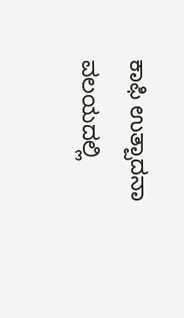ಕಾಫಿ ಉತ್ಪಾದನಾ ವಲಯದಲ್ಲಿ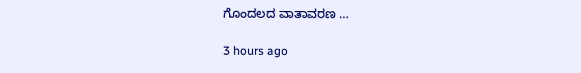ಗೊಂದಲದ ವಾತಾವರಣ …

3 hours ago